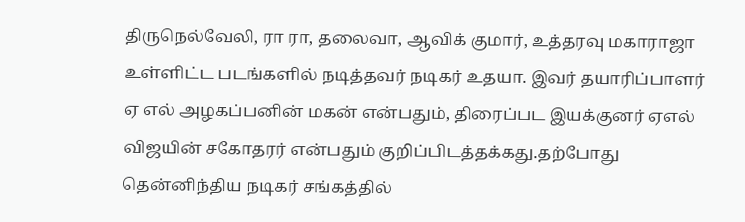திருநெல்வேலி, ரா ரா, தலைவா, ஆவிக் குமார், உத்தரவு மகாராஜா உள்ளிட்ட படங்களில் நடித்தவர் நடிகர் உதயா. இவர் தயாரிப்பாளர் ஏ எல் அழகப்பனின் மகன் என்பதும், திரைப்பட இயக்குனர் ஏஎல் விஜயின் சகோதரர் என்பதும் குறிப்பிடத்தக்கது.தற்போது தென்னிந்திய நடிகர் சங்கத்தில்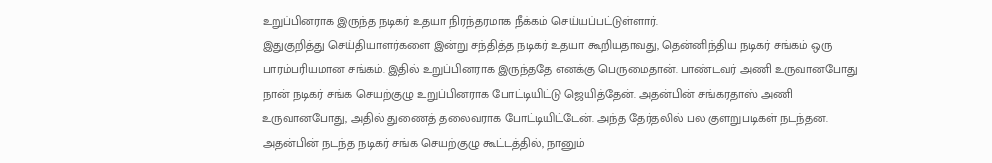உறுப்பினராக இருந்த நடிகர் உதயா நிரந்தரமாக நீக்கம் செய்யப்பட்டுள்ளார்.
இதுகுறித்து செய்தியாளர்களை இன்று சந்தித்த நடிகர் உதயா கூறியதாவது, தென்னிந்திய நடிகர் சங்கம் ஒரு பாரம்பரியமான சங்கம். இதில் உறுப்பினராக இருந்ததே எனக்கு பெருமைதான். பாண்டவர் அணி உருவானபோது நான் நடிகர் சங்க செயற்குழு உறுப்பினராக போட்டியிட்டு ஜெயித்தேன். அதன்பின் சங்கரதாஸ் அணி உருவானபோது, அதில் துணைத் தலைவராக போட்டியிட்டேன். அந்த தேர்தலில் பல குளறுபடிகள் நடந்தன.
அதன்பின் நடந்த நடிகர் சங்க செயற்குழு கூட்டத்தில், நானும்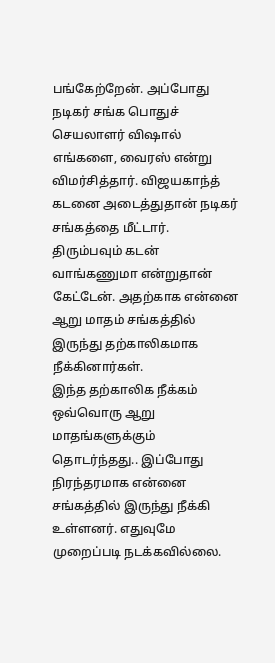பங்கேற்றேன். அப்போது நடிகர் சங்க பொதுச் செயலாளர் விஷால் எங்களை, வைரஸ் என்று விமர்சித்தார். விஜயகாந்த் கடனை அடைத்துதான் நடிகர் சங்கத்தை மீட்டார். திரும்பவும் கடன் வாங்கணுமா என்றுதான் கேட்டேன். அதற்காக என்னை ஆறு மாதம் சங்கத்தில் இருந்து தற்காலிகமாக நீக்கினார்கள்.
இந்த தற்காலிக நீக்கம் ஒவ்வொரு ஆறு மாதங்களுக்கும் தொடர்ந்தது.. இப்போது நிரந்தரமாக என்னை சங்கத்தில் இருந்து நீக்கி உள்ளனர். எதுவுமே முறைப்படி நடக்கவில்லை.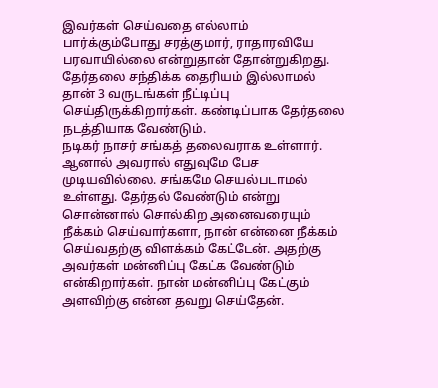இவர்கள் செய்வதை எல்லாம் பார்க்கும்போது சரத்குமார், ராதாரவியே பரவாயில்லை என்றுதான் தோன்றுகிறது. தேர்தலை சந்திக்க தைரியம் இல்லாமல் தான் 3 வருடங்கள் நீட்டிப்பு செய்திருக்கிறார்கள். கண்டிப்பாக தேர்தலை நடத்தியாக வேண்டும்.
நடிகர் நாசர் சங்கத் தலைவராக உள்ளார். ஆனால் அவரால் எதுவுமே பேச முடியவில்லை. சங்கமே செயல்படாமல் உள்ளது. தேர்தல் வேண்டும் என்று சொன்னால் சொல்கிற அனைவரையும் நீக்கம் செய்வார்களா, நான் என்னை நீக்கம் செய்வதற்கு விளக்கம் கேட்டேன். அதற்கு அவர்கள் மன்னிப்பு கேட்க வேண்டும் என்கிறார்கள். நான் மன்னிப்பு கேட்கும் அளவிற்கு என்ன தவறு செய்தேன்.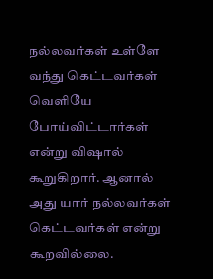நல்லவர்கள் உள்ளே வந்து கெட்டவர்கள் வெளியே போய்விட்டார்கள் என்று விஷால் கூறுகிறார். ஆனால் அது யார் நல்லவர்கள் கெட்டவர்கள் என்று கூறவில்லை.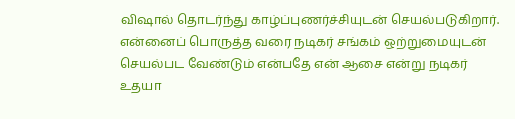விஷால் தொடர்ந்து காழ்ப்புணர்ச்சியுடன் செயல்படுகிறார். என்னைப் பொருத்த வரை நடிகர் சங்கம் ஒற்றுமையுடன் செயல்பட வேண்டும் என்பதே என் ஆசை என்று நடிகர் உதயா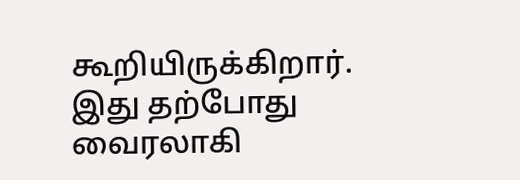கூறியிருக்கிறார். இது தற்போது வைரலாகி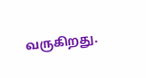வருகிறது.